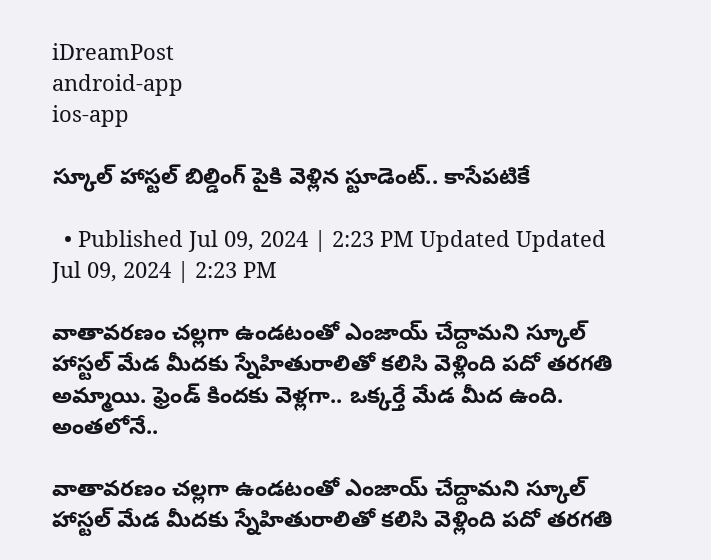iDreamPost
android-app
ios-app

స్కూల్ హాస్టల్ బిల్డింగ్ పైకి వెళ్లిన స్టూడెంట్.. కాసేపటికే

  • Published Jul 09, 2024 | 2:23 PM Updated Updated Jul 09, 2024 | 2:23 PM

వాతావరణం చల్లగా ఉండటంతో ఎంజాయ్ చేద్దామని స్కూల్ హాస్టల్ మేడ మీదకు స్నేహితురాలితో కలిసి వెళ్లింది పదో తరగతి అమ్మాయి. ఫ్రెండ్ కిందకు వెళ్లగా.. ఒక్కర్తే మేడ మీద ఉంది. అంతలోనే..

వాతావరణం చల్లగా ఉండటంతో ఎంజాయ్ చేద్దామని స్కూల్ హాస్టల్ మేడ మీదకు స్నేహితురాలితో కలిసి వెళ్లింది పదో తరగతి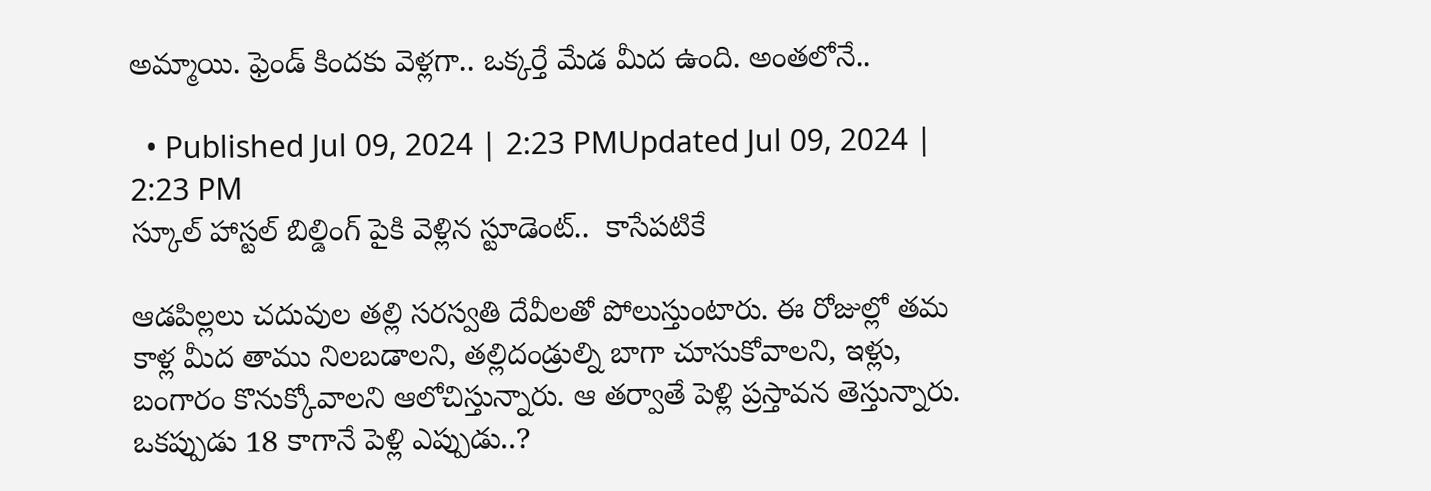అమ్మాయి. ఫ్రెండ్ కిందకు వెళ్లగా.. ఒక్కర్తే మేడ మీద ఉంది. అంతలోనే..

  • Published Jul 09, 2024 | 2:23 PMUpdated Jul 09, 2024 | 2:23 PM
స్కూల్ హాస్టల్ బిల్డింగ్ పైకి వెళ్లిన స్టూడెంట్..  కాసేపటికే

ఆడపిల్లలు చదువుల తల్లి సరస్వతి దేవీలతో పోలుస్తుంటారు. ఈ రోజుల్లో తమ కాళ్ల మీద తాము నిలబడాలని, తల్లిదండ్రుల్ని బాగా చూసుకోవాలని, ఇళ్లు, బంగారం కొనుక్కోవాలని ఆలోచిస్తున్నారు. ఆ తర్వాతే పెళ్లి ప్రస్తావన తెస్తున్నారు. ఒకప్పుడు 18 కాగానే పెళ్లి ఎప్పుడు..?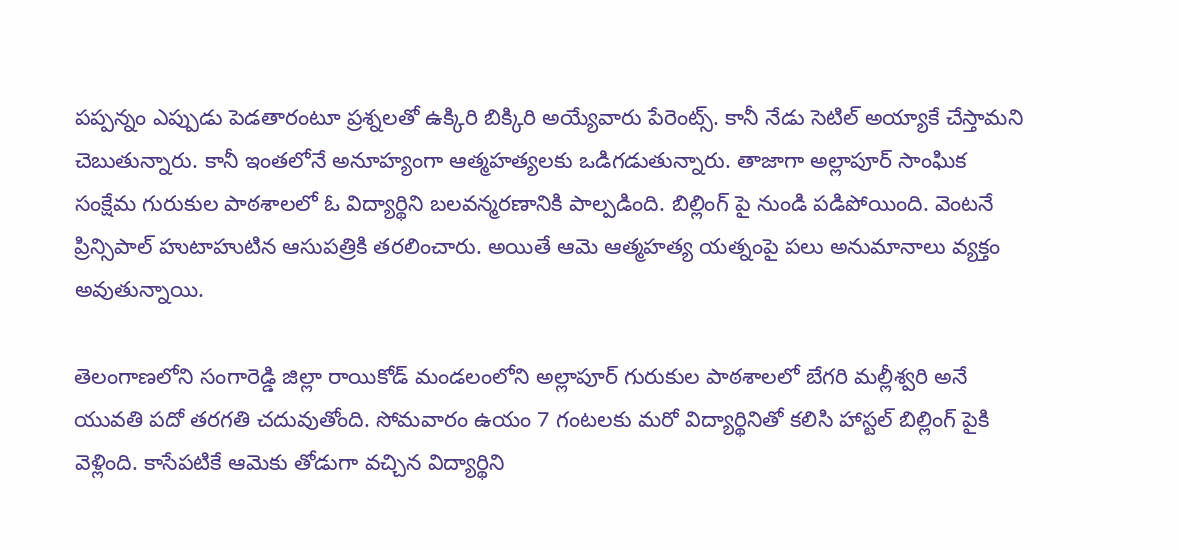పప్పన్నం ఎప్పుడు పెడతారంటూ ప్రశ్నలతో ఉక్కిరి బిక్కిరి అయ్యేవారు పేరెంట్స్. కానీ నేడు సెటిల్ అయ్యాకే చేస్తామని చెబుతున్నారు. కానీ ఇంతలోనే అనూహ్యంగా ఆత్మహత్యలకు ఒడిగడుతున్నారు. తాజాగా అల్లాపూర్ సాంఘిక సంక్షేమ గురుకుల పాఠశాలలో ఓ విద్యార్థిని బలవన్మరణానికి పాల్పడింది. బిల్లింగ్ పై నుండి పడిపోయింది. వెంటనే ప్రిన్సిపాల్ హుటాహుటిన ఆసుపత్రికి తరలించారు. అయితే ఆమె ఆత్మహత్య యత్నంపై పలు అనుమానాలు వ్యక్తం అవుతున్నాయి.

తెలంగాణలోని సంగారెడ్డి జిల్లా రాయికోడ్ మండలంలోని అల్లాపూర్ గురుకుల పాఠశాలలో బేగరి మల్లీశ్వరి అనే యువతి పదో తరగతి చదువుతోంది. సోమవారం ఉయం 7 గంటలకు మరో విద్యార్థినితో కలిసి హాస్టల్ బిల్లింగ్ పైకి వెళ్లింది. కాసేపటికే ఆమెకు తోడుగా వచ్చిన విద్యార్థిని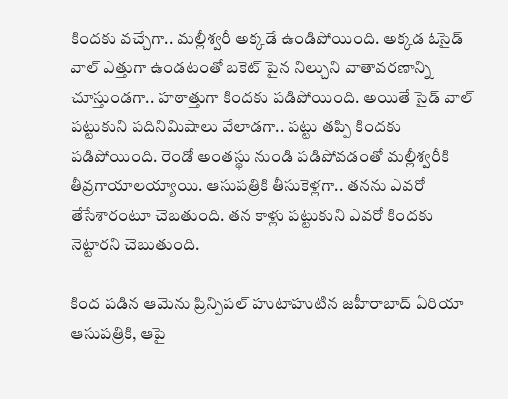కిందకు వచ్చేగా.. మల్లీశ్వరీ అక్కడే ఉండిపోయింది. అక్కడ ఓసైడ్ వాల్ ఎత్తుగా ఉండటంతో బకెట్ పైన నిల్చుని వాతావరణాన్ని చూస్తుండగా.. హఠాత్తుగా కిందకు పడిపోయింది. అయితే సైడ్ వాల్ పట్టుకుని పదినిమిషాలు వేలాడగా.. పట్టు తప్పి కిందకు పడిపోయింది. రెండో అంతస్థు నుండి పడిపోవడంతో మల్లీశ్వరీకి తీవ్రగాయాలయ్యాయి. ఆసుపత్రికి తీసుకెళ్లగా.. తనను ఎవరో తేసేశారంటూ చెబతుంది. తన కాళ్లు పట్టుకుని ఎవరో కిందకు నెట్టారని చెబుతుంది.

కింద పడిన ఆమెను ప్రిన్పిపల్ హుటాహుటిన జహీరాబాద్ ఏరియా ఆసుపత్రికి, ఆపై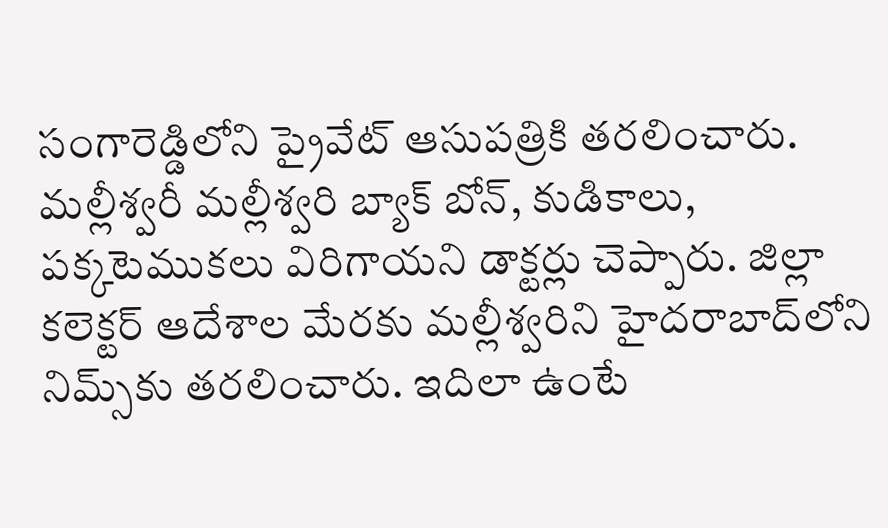సంగారెడ్డిలోని ప్రైవేట్ ఆసుపత్రికి తరలించారు. మల్లీశ్వరీ మల్లీశ్వరి బ్యాక్ బోన్, కుడికాలు, పక్కటెముకలు విరిగాయని డాక్టర్లు చెప్పారు. జిల్లా కలెక్టర్ ఆదేశాల మేరకు మల్లీశ్వరిని హైదరాబాద్‌లోని నిమ్స్‌కు తరలించారు. ఇదిలా ఉంటే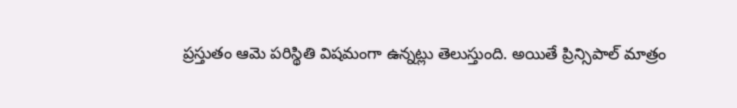ప్రస్తుతం ఆమె పరిస్థితి విషమంగా ఉన్నట్లు తెలుస్తుంది. అయితే ప్రిన్సిపాల్ మాత్రం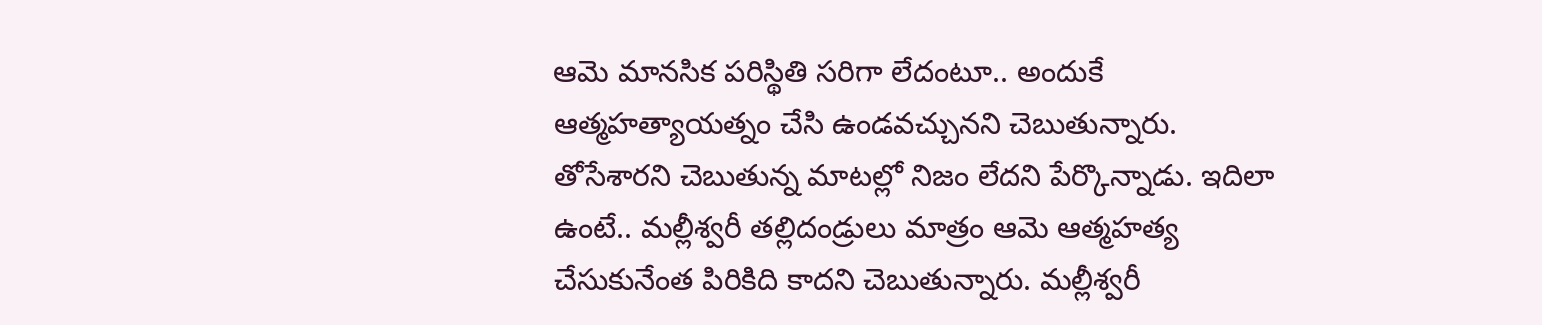ఆమె మానసిక పరిస్థితి సరిగా లేదంటూ.. అందుకే ఆత్మహత్యాయత్నం చేసి ఉండవచ్చునని చెబుతున్నారు. తోసేశారని చెబుతున్న మాటల్లో నిజం లేదని పేర్కొన్నాడు. ఇదిలా ఉంటే.. మల్లీశ్వరీ తల్లిదండ్రులు మాత్రం ఆమె ఆత్మహత్య చేసుకునేంత పిరికిది కాదని చెబుతున్నారు. మల్లీశ్వరీ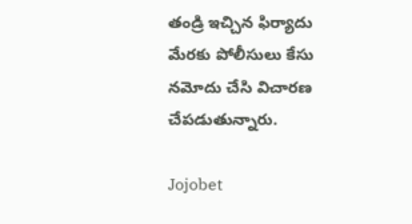తండ్రి ఇచ్చిన ఫిర్యాదు మేరకు పోలీసులు కేసు నమోదు చేసి విచారణ చేపడుతున్నారు.

Jojobet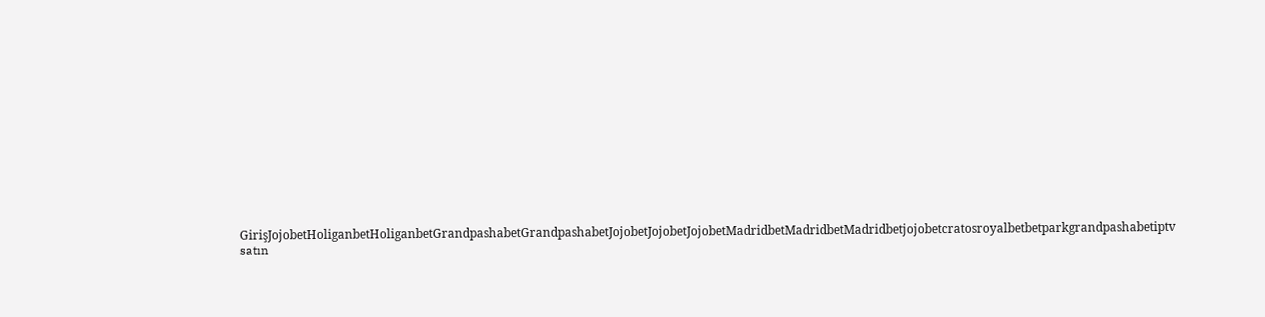GirişJojobetHoliganbetHoliganbetGrandpashabetGrandpashabetJojobetJojobetJojobetMadridbetMadridbetMadridbetjojobetcratosroyalbetbetparkgrandpashabetiptv satın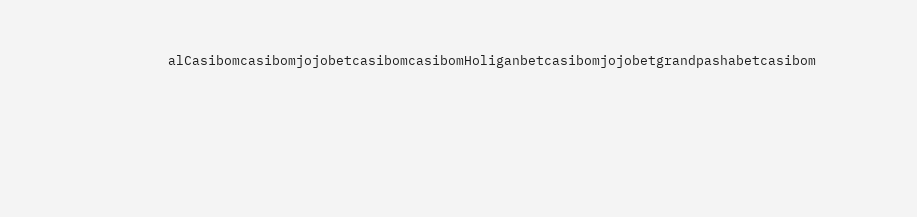alCasibomcasibomjojobetcasibomcasibomHoliganbetcasibomjojobetgrandpashabetcasibom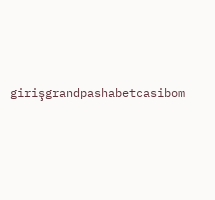girişgrandpashabetcasibom